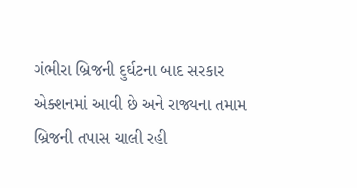ગંભીરા બ્રિજની દુર્ઘટના બાદ સરકાર એક્શનમાં આવી છે અને રાજ્યના તમામ બ્રિજની તપાસ ચાલી રહી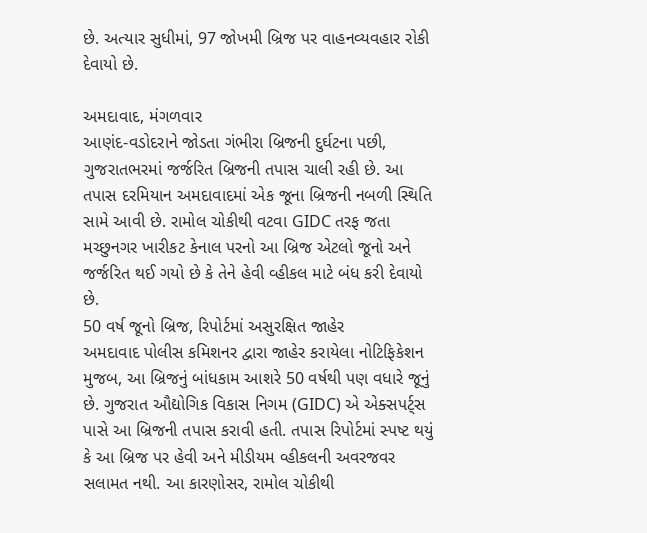છે. અત્યાર સુધીમાં, 97 જોખમી બ્રિજ પર વાહનવ્યવહાર રોકી દેવાયો છે.

અમદાવાદ, મંગળવાર
આણંદ-વડોદરાને જોડતા ગંભીરા બ્રિજની દુર્ઘટના પછી, ગુજરાતભરમાં જર્જરિત બ્રિજની તપાસ ચાલી રહી છે. આ તપાસ દરમિયાન અમદાવાદમાં એક જૂના બ્રિજની નબળી સ્થિતિ સામે આવી છે. રામોલ ચોકીથી વટવા GIDC તરફ જતા મચ્છુનગર ખારીકટ કેનાલ પરનો આ બ્રિજ એટલો જૂનો અને જર્જરિત થઈ ગયો છે કે તેને હેવી વ્હીકલ માટે બંધ કરી દેવાયો છે.
50 વર્ષ જૂનો બ્રિજ, રિપોર્ટમાં અસુરક્ષિત જાહેર
અમદાવાદ પોલીસ કમિશનર દ્વારા જાહેર કરાયેલા નોટિફિકેશન મુજબ, આ બ્રિજનું બાંધકામ આશરે 50 વર્ષથી પણ વધારે જૂનું છે. ગુજરાત ઔદ્યોગિક વિકાસ નિગમ (GIDC) એ એક્સપર્ટ્સ પાસે આ બ્રિજની તપાસ કરાવી હતી. તપાસ રિપોર્ટમાં સ્પષ્ટ થયું કે આ બ્રિજ પર હેવી અને મીડીયમ વ્હીકલની અવરજવર સલામત નથી. આ કારણોસર, રામોલ ચોકીથી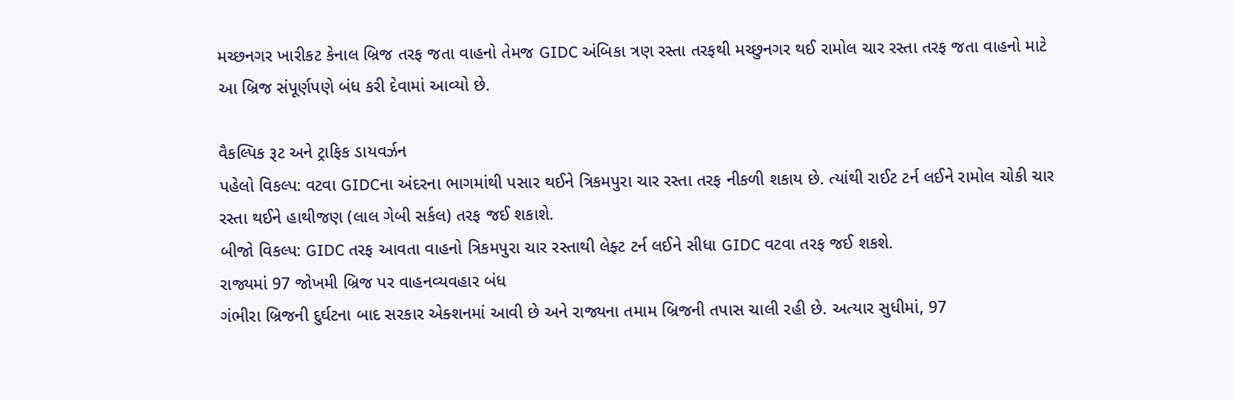મચ્છનગર ખારીકટ કેનાલ બ્રિજ તરફ જતા વાહનો તેમજ GIDC અંબિકા ત્રણ રસ્તા તરફથી મચ્છુનગર થઈ રામોલ ચાર રસ્તા તરફ જતા વાહનો માટે આ બ્રિજ સંપૂર્ણપણે બંધ કરી દેવામાં આવ્યો છે.

વૈકલ્પિક રૂટ અને ટ્રાફિક ડાયવર્ઝન
પહેલો વિકલ્પ: વટવા GIDCના અંદરના ભાગમાંથી પસાર થઈને ત્રિકમપુરા ચાર રસ્તા તરફ નીકળી શકાય છે. ત્યાંથી રાઈટ ટર્ન લઈને રામોલ ચોકી ચાર રસ્તા થઈને હાથીજણ (લાલ ગેબી સર્કલ) તરફ જઈ શકાશે.
બીજો વિકલ્પ: GIDC તરફ આવતા વાહનો ત્રિકમપુરા ચાર રસ્તાથી લેફ્ટ ટર્ન લઈને સીધા GIDC વટવા તરફ જઈ શકશે.
રાજ્યમાં 97 જોખમી બ્રિજ પર વાહનવ્યવહાર બંધ
ગંભીરા બ્રિજની દુર્ઘટના બાદ સરકાર એક્શનમાં આવી છે અને રાજ્યના તમામ બ્રિજની તપાસ ચાલી રહી છે. અત્યાર સુધીમાં, 97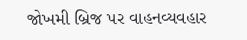જોખમી બ્રિજ પર વાહનવ્યવહાર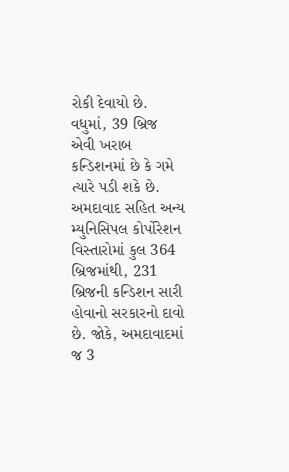રોકી દેવાયો છે. વધુમાં, 39 બ્રિજ એવી ખરાબ કન્ડિશનમાં છે કે ગમે ત્યારે પડી શકે છે. અમદાવાદ સહિત અન્ય મ્યુનિસિપલ કોર્પોરેશન વિસ્તારોમાં કુલ 364 બ્રિજમાંથી, 231 બ્રિજની કન્ડિશન સારી હોવાનો સરકારનો દાવો છે. જોકે, અમદાવાદમાં જ 3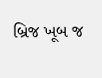બ્રિજ ખૂબ જ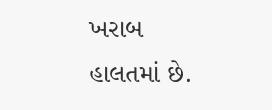ખરાબ હાલતમાં છે.